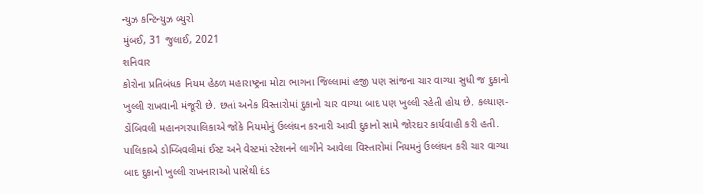ન્યુઝ કન્ટિન્યુઝ બ્યુરો
મુંબઈ, 31 જુલાઈ, 2021
શનિવાર
કોરોના પ્રતિબંધક નિયમ હેઠળ મહારાષ્ટ્રના મોટા ભાગના જિલ્લામાં હજી પણ સાંજના ચાર વાગ્યા સુધી જ દુકાનો ખુલ્લી રાખવાની મંજૂરી છે. છતાં અનેક વિસ્તારોમાં દુકાનો ચાર વાગ્યા બાદ પણ ખુલ્લી રહેતી હોય છે. કલ્યાણ-ડોંબિવલી મહાનગરપાલિકાએ જોકે નિયમોનું ઉલ્લંઘન કરનારી આવી દુકાનો સામે જોરદાર કાર્યવાહી કરી હતી.
પાલિકાએ ડોમ્બિવલીમાં ઈસ્ટ અને વેસ્ટમાં સ્ટેશનને લાગીને આવેલા વિસ્તારોમાં નિયમનું ઉલ્લંઘન કરી ચાર વાગ્યા બાદ દુકાનો ખુલ્લી રાખનારાઓ પાસેથી દંડ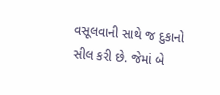વસૂલવાની સાથે જ દુકાનો સીલ કરી છે. જેમાં બે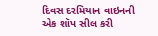દિવસ દરમિયાન વાઇનની એક શૉપ સીલ કરી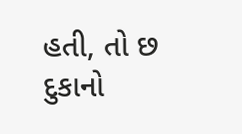હતી, તો છ દુકાનો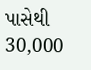પાસેથી 30,000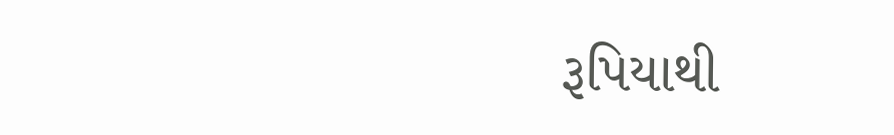રૂપિયાથી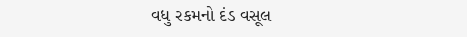વધુ રકમનો દંડ વસૂલ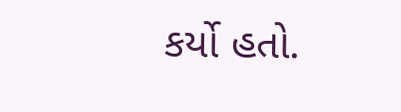કર્યો હતો.